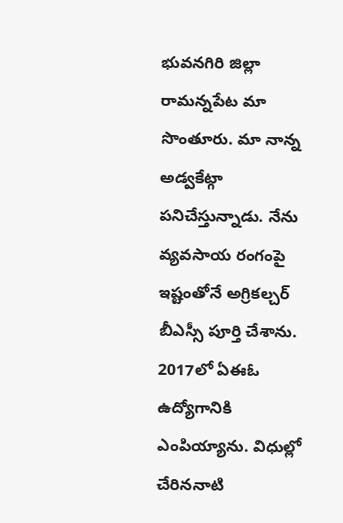భువనగిరి జిల్లా రామన్నపేట మా సొంతూరు. మా నాన్న అడ్వకేట్గా పనిచేస్తున్నాడు. నేను వ్యవసాయ రంగంపై ఇష్టంతోనే అగ్రికల్చర్ బీఎస్సీ పూర్తి చేశాను. 2017లో ఏఈఓ ఉద్యోగానికి ఎంపియ్యాను. విధుల్లో చేరిననాటి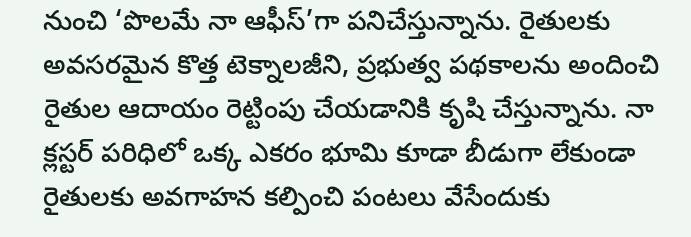నుంచి ‘పొలమే నా ఆఫీస్’గా పనిచేస్తున్నాను. రైతులకు అవసరమైన కొత్త టెక్నాలజీని, ప్రభుత్వ పథకాలను అందించి రైతుల ఆదాయం రెట్టింపు చేయడానికి కృషి చేస్తున్నాను. నా క్లస్టర్ పరిధిలో ఒక్క ఎకరం భూమి కూడా బీడుగా లేకుండా రైతులకు అవగాహన కల్పించి పంటలు వేసేందుకు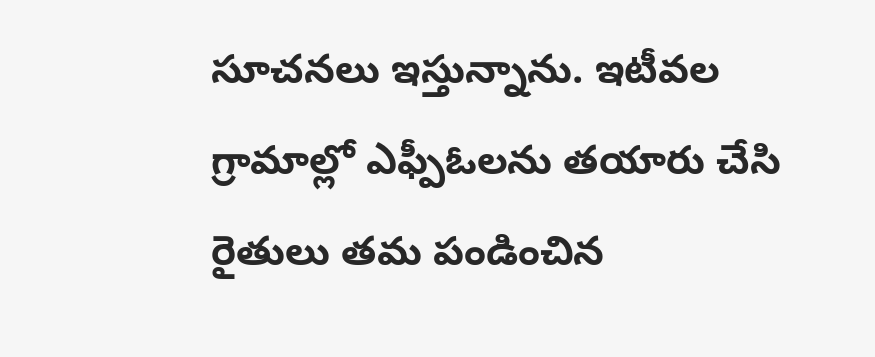సూచనలు ఇస్తున్నాను. ఇటీవల గ్రామాల్లో ఎఫ్పీఓలను తయారు చేసి రైతులు తమ పండించిన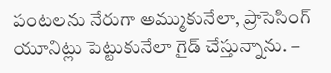పంటలను నేరుగా అమ్ముకునేలా, ప్రాసెసింగ్ యూనిట్లు పెట్టుకునేలా గైడ్ చేస్తున్నాను. –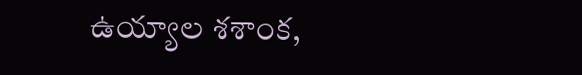ఉయ్యాల శశాంక,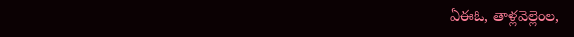ఏఈఓ, తాళ్లవెల్లెంల,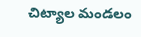చిట్యాల మండలం